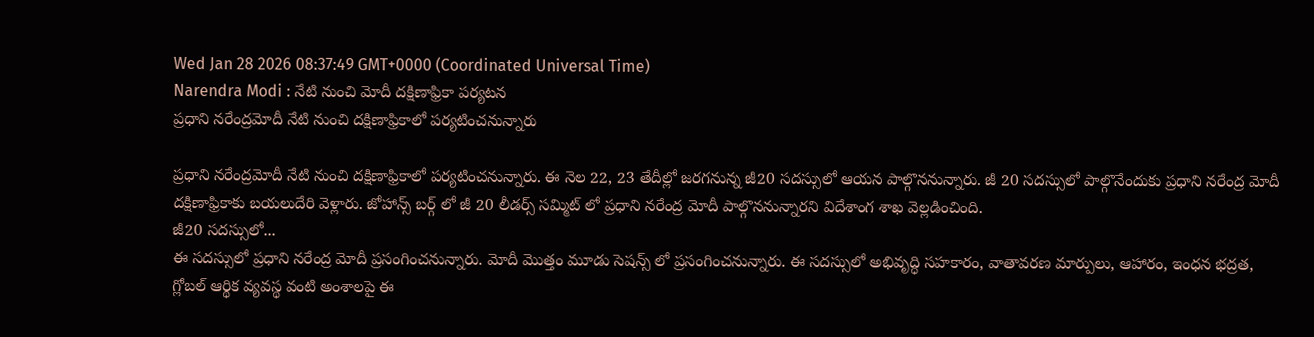Wed Jan 28 2026 08:37:49 GMT+0000 (Coordinated Universal Time)
Narendra Modi : నేటి నుంచి మోదీ దక్షిణాఫ్రికా పర్యటన
ప్రధాని నరేంద్రమోదీ నేటి నుంచి దక్షిణాఫ్రికాలో పర్యటించనున్నారు

ప్రధాని నరేంద్రమోదీ నేటి నుంచి దక్షిణాఫ్రికాలో పర్యటించనున్నారు. ఈ నెల 22, 23 తేదీల్లో జరగనున్న జీ20 సదస్సులో ఆయన పాల్గొననున్నారు. జీ 20 సదస్సులో పాల్గొనేందుకు ప్రధాని నరేంద్ర మోదీ దక్షిణాఫ్రికాకు బయలుదేరి వెళ్లారు. జోహాన్స్ బర్గ్ లో జీ 20 లీడర్స్ సమ్మిట్ లో ప్రధాని నరేంద్ర మోదీ పాల్గొననున్నారని విదేశాంగ శాఖ వెల్లడించింది.
జీ20 సదస్సులో...
ఈ సదస్సులో ప్రధాని నరేంద్ర మోదీ ప్రసంగించనున్నారు. మోదీ మొత్తం మూడు సెషన్స్ లో ప్రసంగించనున్నారు. ఈ సదస్సులో అభివృద్ధి సహకారం, వాతావరణ మార్పులు, ఆహారం, ఇంధన భద్రత, గ్లోబల్ ఆర్థిక వ్యవస్థ వంటి అంశాలపై ఈ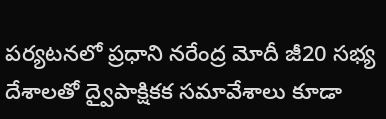పర్యటనలో ప్రధాని నరేంద్ర మోదీ జీ20 సభ్య దేశాలతో ద్వైపాక్షికక సమావేశాలు కూడా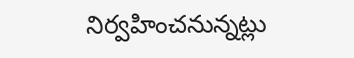నిర్వహించనున్నట్లు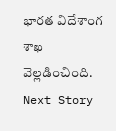భారత విదేశాంగ శాఖ వెల్లడించింది.
Next Story